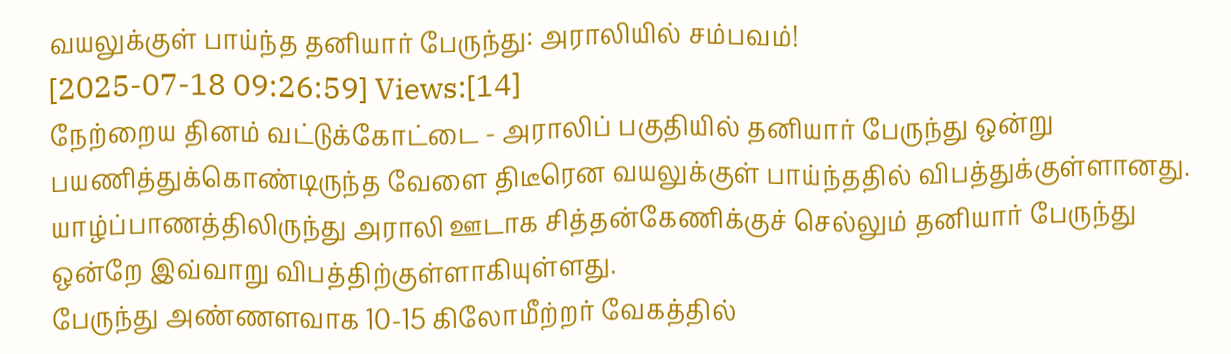வயலுக்குள் பாய்ந்த தனியார் பேருந்து: அராலியில் சம்பவம்!
[2025-07-18 09:26:59] Views:[14]
நேற்றைய தினம் வட்டுக்கோட்டை - அராலிப் பகுதியில் தனியார் பேருந்து ஒன்று பயணித்துக்கொண்டிருந்த வேளை திடீரென வயலுக்குள் பாய்ந்ததில் விபத்துக்குள்ளானது.
யாழ்ப்பாணத்திலிருந்து அராலி ஊடாக சித்தன்கேணிக்குச் செல்லும் தனியார் பேருந்து ஒன்றே இவ்வாறு விபத்திற்குள்ளாகியுள்ளது.
பேருந்து அண்ணளவாக 10-15 கிலோமீற்றர் வேகத்தில்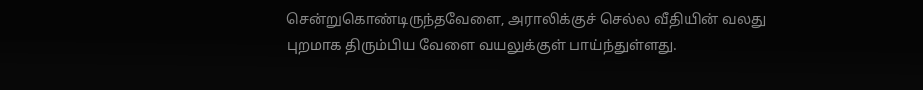சென்றுகொண்டிருந்தவேளை, அராலிக்குச் செல்ல வீதியின் வலது புறமாக திரும்பிய வேளை வயலுக்குள் பாய்ந்துள்ளது.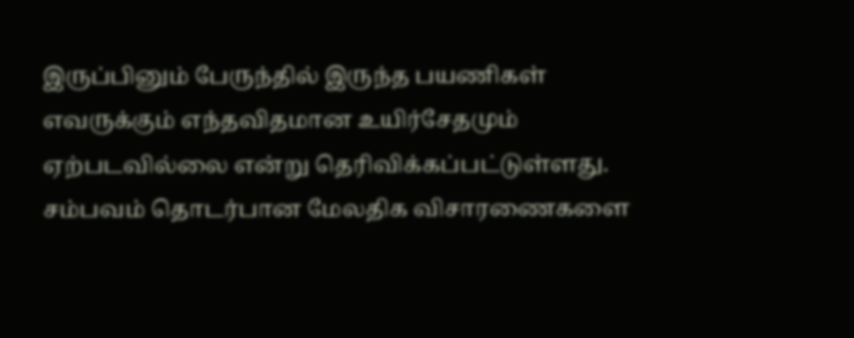இருப்பினும் பேருந்தில் இருந்த பயணிகள் எவருக்கும் எந்தவிதமான உயிர்சேதமும் ஏற்படவில்லை என்று தெரிவிக்கப்பட்டுள்ளது.
சம்பவம் தொடர்பான மேலதிக விசாரணைகளை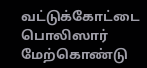வட்டுக்கோட்டை பொலிஸார் மேற்கொண்டு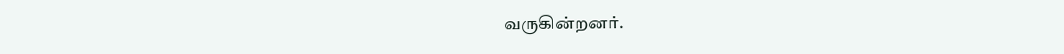வருகின்றனர்.